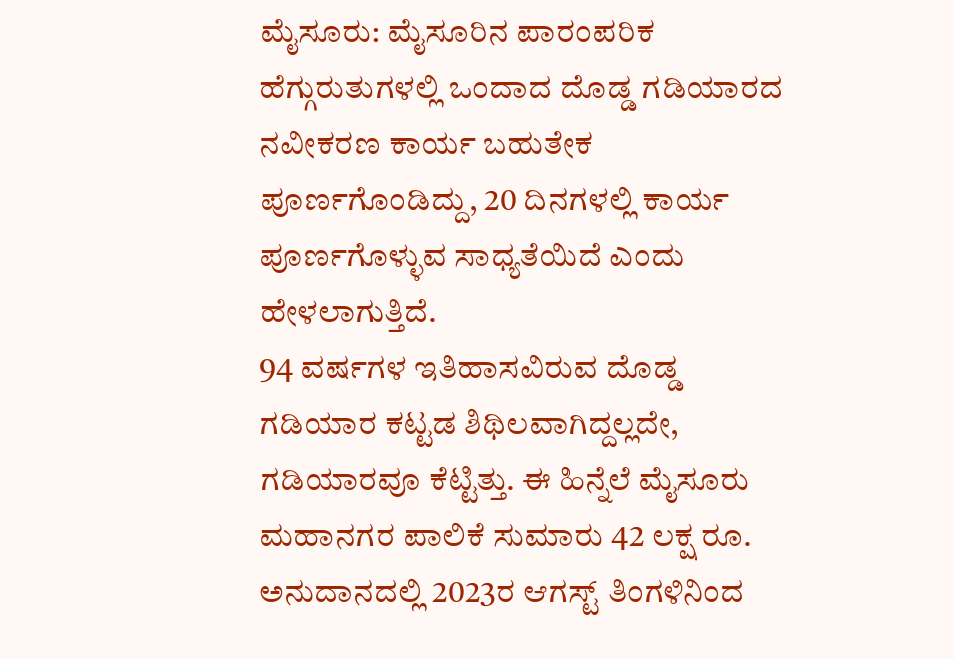ಮೈಸೂರು: ಮೈಸೂರಿನ ಪಾರಂಪರಿಕ ಹೆಗ್ಗುರುತುಗಳಲ್ಲಿ ಒಂದಾದ ದೊಡ್ಡ ಗಡಿಯಾರದ ನವೀಕರಣ ಕಾರ್ಯ ಬಹುತೇಕ ಪೂರ್ಣಗೊಂಡಿದ್ದು, 20 ದಿನಗಳಲ್ಲಿ ಕಾರ್ಯ ಪೂರ್ಣಗೊಳ್ಳುವ ಸಾಧ್ಯತೆಯಿದೆ ಎಂದು ಹೇಳಲಾಗುತ್ತಿದೆ.
94 ವರ್ಷಗಳ ಇತಿಹಾಸವಿರುವ ದೊಡ್ಡ ಗಡಿಯಾರ ಕಟ್ಟಡ ಶಿಥಿಲವಾಗಿದ್ದಲ್ಲದೇ, ಗಡಿಯಾರವೂ ಕೆಟ್ಟಿತ್ತು. ಈ ಹಿನ್ನೆಲೆ ಮೈಸೂರು ಮಹಾನಗರ ಪಾಲಿಕೆ ಸುಮಾರು 42 ಲಕ್ಷ ರೂ. ಅನುದಾನದಲ್ಲಿ 2023ರ ಆಗಸ್ಟ್ ತಿಂಗಳಿನಿಂದ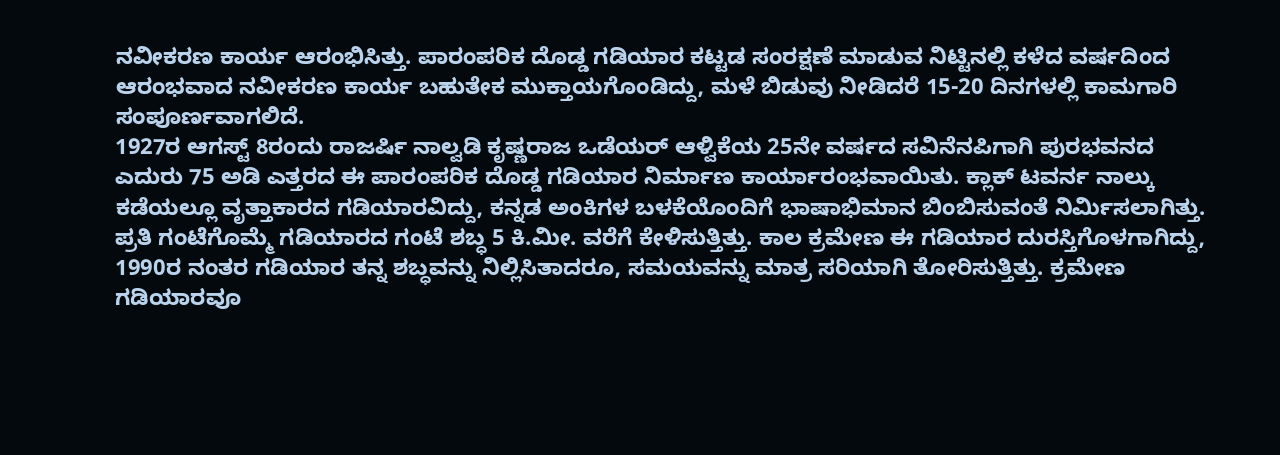ನವೀಕರಣ ಕಾರ್ಯ ಆರಂಭಿಸಿತ್ತು. ಪಾರಂಪರಿಕ ದೊಡ್ಡ ಗಡಿಯಾರ ಕಟ್ಟಡ ಸಂರಕ್ಷಣೆ ಮಾಡುವ ನಿಟ್ಟಿನಲ್ಲಿ ಕಳೆದ ವರ್ಷದಿಂದ ಆರಂಭವಾದ ನವೀಕರಣ ಕಾರ್ಯ ಬಹುತೇಕ ಮುಕ್ತಾಯಗೊಂಡಿದ್ದು, ಮಳೆ ಬಿಡುವು ನೀಡಿದರೆ 15-20 ದಿನಗಳಲ್ಲಿ ಕಾಮಗಾರಿ ಸಂಪೂರ್ಣವಾಗಲಿದೆ.
1927ರ ಆಗಸ್ಟ್ 8ರಂದು ರಾಜರ್ಷಿ ನಾಲ್ವಡಿ ಕೃಷ್ಣರಾಜ ಒಡೆಯರ್ ಆಳ್ವಿಕೆಯ 25ನೇ ವರ್ಷದ ಸವಿನೆನಪಿಗಾಗಿ ಪುರಭವನದ ಎದುರು 75 ಅಡಿ ಎತ್ತರದ ಈ ಪಾರಂಪರಿಕ ದೊಡ್ಡ ಗಡಿಯಾರ ನಿರ್ಮಾಣ ಕಾರ್ಯಾರಂಭವಾಯಿತು. ಕ್ಲಾಕ್ ಟವರ್ನ ನಾಲ್ಕು ಕಡೆಯಲ್ಲೂ ವೃತ್ತಾಕಾರದ ಗಡಿಯಾರವಿದ್ದು, ಕನ್ನಡ ಅಂಕಿಗಳ ಬಳಕೆಯೊಂದಿಗೆ ಭಾಷಾಭಿಮಾನ ಬಿಂಬಿಸುವಂತೆ ನಿರ್ಮಿಸಲಾಗಿತ್ತು. ಪ್ರತಿ ಗಂಟೆಗೊಮ್ಮೆ ಗಡಿಯಾರದ ಗಂಟೆ ಶಬ್ಧ 5 ಕಿ.ಮೀ. ವರೆಗೆ ಕೇಳಿಸುತ್ತಿತ್ತು. ಕಾಲ ಕ್ರಮೇಣ ಈ ಗಡಿಯಾರ ದುರಸ್ತಿಗೊಳಗಾಗಿದ್ದು, 1990ರ ನಂತರ ಗಡಿಯಾರ ತನ್ನ ಶಬ್ಧವನ್ನು ನಿಲ್ಲಿಸಿತಾದರೂ, ಸಮಯವನ್ನು ಮಾತ್ರ ಸರಿಯಾಗಿ ತೋರಿಸುತ್ತಿತ್ತು. ಕ್ರಮೇಣ ಗಡಿಯಾರವೂ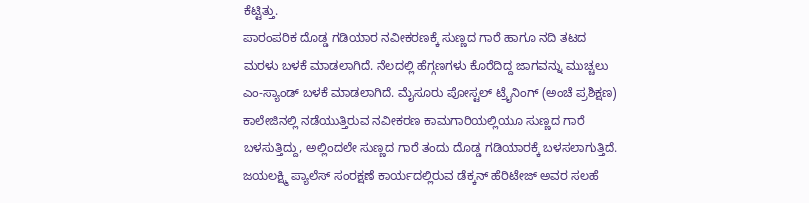ಕೆಟ್ಟಿತ್ತು.
ಪಾರಂಪರಿಕ ದೊಡ್ಡ ಗಡಿಯಾರ ನವೀಕರಣಕ್ಕೆ ಸುಣ್ಣದ ಗಾರೆ ಹಾಗೂ ನದಿ ತಟದ ಮರಳು ಬಳಕೆ ಮಾಡಲಾಗಿದೆ. ನೆಲದಲ್ಲಿ ಹೆಗ್ಗಣಗಳು ಕೊರೆದಿದ್ದ ಜಾಗವನ್ನು ಮುಚ್ಚಲು ಎಂ-ಸ್ಯಾಂಡ್ ಬಳಕೆ ಮಾಡಲಾಗಿದೆ. ಮೈಸೂರು ಪೋಸ್ಟಲ್ ಟ್ರೈನಿಂಗ್ (ಅಂಚೆ ಪ್ರಶಿಕ್ಷಣ) ಕಾಲೇಜಿನಲ್ಲಿ ನಡೆಯುತ್ತಿರುವ ನವೀಕರಣ ಕಾಮಗಾರಿಯಲ್ಲಿಯೂ ಸುಣ್ಣದ ಗಾರೆ ಬಳಸುತ್ತಿದ್ದು, ಅಲ್ಲಿಂದಲೇ ಸುಣ್ಣದ ಗಾರೆ ತಂದು ದೊಡ್ಡ ಗಡಿಯಾರಕ್ಕೆ ಬಳಸಲಾಗುತ್ತಿದೆ.
ಜಯಲಕ್ಷ್ಮಿ ಪ್ಯಾಲೆಸ್ ಸಂರಕ್ಷಣೆ ಕಾರ್ಯದಲ್ಲಿರುವ ಡೆಕ್ಕನ್ ಹೆರಿಟೇಜ್ ಅವರ ಸಲಹೆ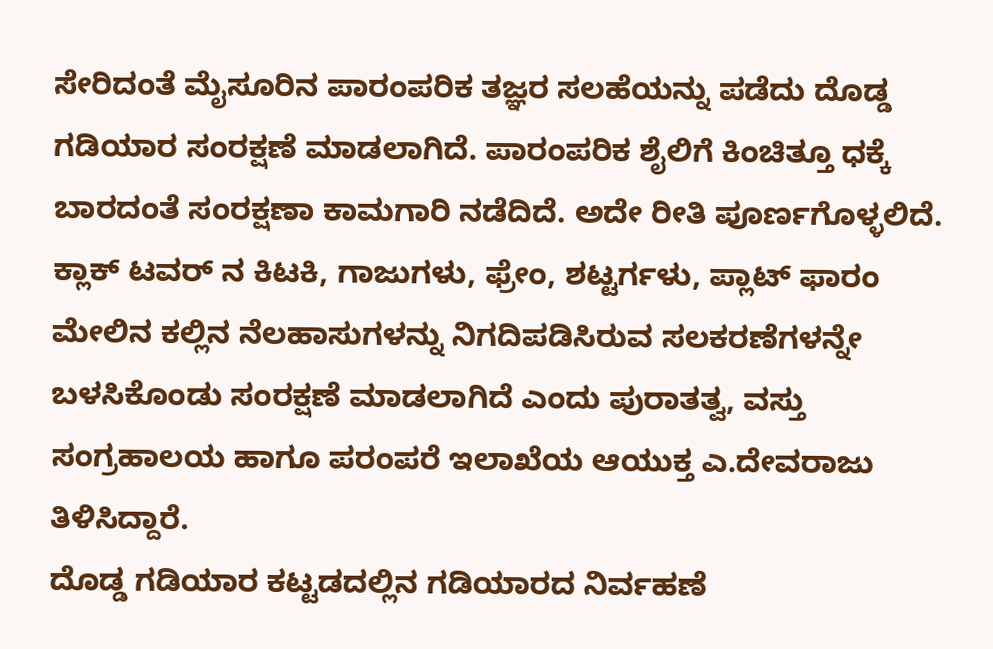ಸೇರಿದಂತೆ ಮೈಸೂರಿನ ಪಾರಂಪರಿಕ ತಜ್ಞರ ಸಲಹೆಯನ್ನು ಪಡೆದು ದೊಡ್ಡ ಗಡಿಯಾರ ಸಂರಕ್ಷಣೆ ಮಾಡಲಾಗಿದೆ. ಪಾರಂಪರಿಕ ಶೈಲಿಗೆ ಕಿಂಚಿತ್ತೂ ಧಕ್ಕೆ ಬಾರದಂತೆ ಸಂರಕ್ಷಣಾ ಕಾಮಗಾರಿ ನಡೆದಿದೆ. ಅದೇ ರೀತಿ ಪೂರ್ಣಗೊಳ್ಳಲಿದೆ. ಕ್ಲಾಕ್ ಟವರ್ ನ ಕಿಟಕಿ, ಗಾಜುಗಳು, ಫ್ರೇಂ, ಶಟ್ಟರ್ಗಳು, ಪ್ಲಾಟ್ ಫಾರಂ ಮೇಲಿನ ಕಲ್ಲಿನ ನೆಲಹಾಸುಗಳನ್ನು ನಿಗದಿಪಡಿಸಿರುವ ಸಲಕರಣೆಗಳನ್ನೇ ಬಳಸಿಕೊಂಡು ಸಂರಕ್ಷಣೆ ಮಾಡಲಾಗಿದೆ ಎಂದು ಪುರಾತತ್ವ, ವಸ್ತು ಸಂಗ್ರಹಾಲಯ ಹಾಗೂ ಪರಂಪರೆ ಇಲಾಖೆಯ ಆಯುಕ್ತ ಎ.ದೇವರಾಜು ತಿಳಿಸಿದ್ದಾರೆ.
ದೊಡ್ಡ ಗಡಿಯಾರ ಕಟ್ಟಡದಲ್ಲಿನ ಗಡಿಯಾರದ ನಿರ್ವಹಣೆ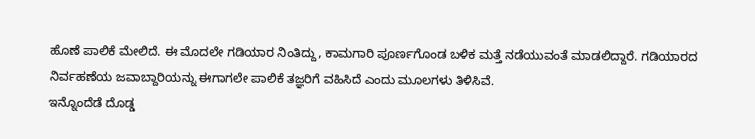ಹೊಣೆ ಪಾಲಿಕೆ ಮೇಲಿದೆ. ಈ ಮೊದಲೇ ಗಡಿಯಾರ ನಿಂತಿದ್ದು, ಕಾಮಗಾರಿ ಪೂರ್ಣಗೊಂಡ ಬಳಿಕ ಮತ್ತೆ ನಡೆಯುವಂತೆ ಮಾಡಲಿದ್ದಾರೆ. ಗಡಿಯಾರದ ನಿರ್ವಹಣೆಯ ಜವಾಬ್ದಾರಿಯನ್ನು ಈಗಾಗಲೇ ಪಾಲಿಕೆ ತಜ್ಞರಿಗೆ ವಹಿಸಿದೆ ಎಂದು ಮೂಲಗಳು ತಿಳಿಸಿವೆ.
ಇನ್ನೊಂದೆಡೆ ದೊಡ್ಡ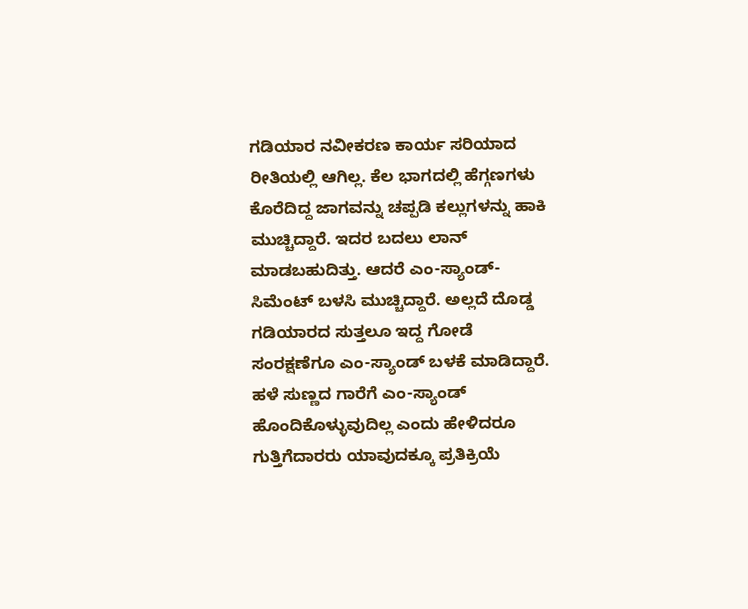ಗಡಿಯಾರ ನವೀಕರಣ ಕಾರ್ಯ ಸರಿಯಾದ ರೀತಿಯಲ್ಲಿ ಆಗಿಲ್ಲ. ಕೆಲ ಭಾಗದಲ್ಲಿ ಹೆಗ್ಗಣಗಳು ಕೊರೆದಿದ್ದ ಜಾಗವನ್ನು ಚಪ್ಪಡಿ ಕಲ್ಲುಗಳನ್ನು ಹಾಕಿ ಮುಚ್ಚಿದ್ದಾರೆ. ಇದರ ಬದಲು ಲಾನ್ ಮಾಡಬಹುದಿತ್ತು. ಆದರೆ ಎಂ-ಸ್ಯಾಂಡ್-ಸಿಮೆಂಟ್ ಬಳಸಿ ಮುಚ್ಚಿದ್ದಾರೆ. ಅಲ್ಲದೆ ದೊಡ್ಡ ಗಡಿಯಾರದ ಸುತ್ತಲೂ ಇದ್ದ ಗೋಡೆ ಸಂರಕ್ಷಣೆಗೂ ಎಂ-ಸ್ಯಾಂಡ್ ಬಳಕೆ ಮಾಡಿದ್ದಾರೆ. ಹಳೆ ಸುಣ್ಣದ ಗಾರೆಗೆ ಎಂ-ಸ್ಯಾಂಡ್ ಹೊಂದಿಕೊಳ್ಳುವುದಿಲ್ಲ ಎಂದು ಹೇಳಿದರೂ ಗುತ್ತಿಗೆದಾರರು ಯಾವುದಕ್ಕೂ ಪ್ರತಿಕ್ರಿಯೆ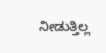ನೀಡುತ್ತಿಲ್ಲ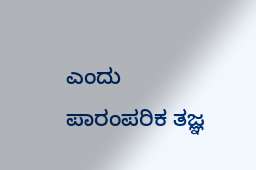ಎಂದು ಪಾರಂಪರಿಕ ತಜ್ಞ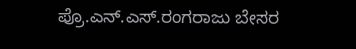ಪ್ರೊ.ಎನ್.ಎಸ್.ರಂಗರಾಜು ಬೇಸರ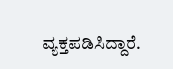ವ್ಯಕ್ತಪಡಿಸಿದ್ದಾರೆ.